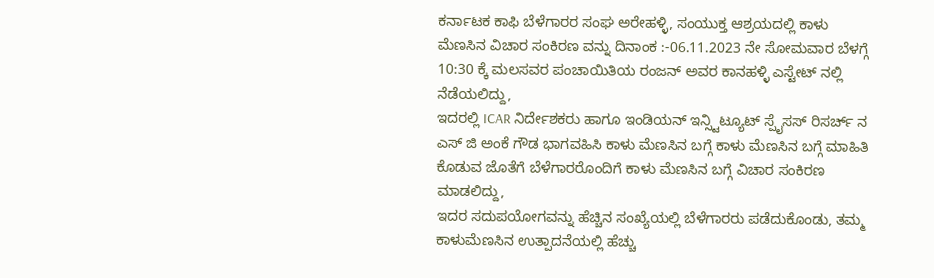ಕರ್ನಾಟಕ ಕಾಫಿ ಬೆಳೆಗಾರರ ಸಂಘ ಅರೇಹಳ್ಳಿ, ಸಂಯುಕ್ತ ಆಶ್ರಯದಲ್ಲಿ ಕಾಳು ಮೆಣಸಿನ ವಿಚಾರ ಸಂಕಿರಣ ವನ್ನು ದಿನಾಂಕ :-06.11.2023 ನೇ ಸೋಮವಾರ ಬೆಳಗ್ಗೆ 10:30 ಕ್ಕೆ ಮಲಸವರ ಪಂಚಾಯಿತಿಯ ರಂಜನ್ ಅವರ ಕಾನಹಳ್ಳಿ ಎಸ್ಟೇಟ್ ನಲ್ಲಿ ನೆಡೆಯಲಿದ್ದು,
ಇದರಲ್ಲಿ ICAR ನಿರ್ದೇಶಕರು ಹಾಗೂ ಇಂಡಿಯನ್ ಇನ್ಸ್ಟಿಟ್ಯೂಟ್ ಸ್ಪೈಸಸ್ ರಿಸರ್ಚ್ ನ ಎಸ್ ಜಿ ಅಂಕೆ ಗೌಡ ಭಾಗವಹಿಸಿ ಕಾಳು ಮೆಣಸಿನ ಬಗ್ಗೆ ಕಾಳು ಮೆಣಸಿನ ಬಗ್ಗೆ ಮಾಹಿತಿ ಕೊಡುವ ಜೊತೆಗೆ ಬೆಳೆಗಾರರೊಂದಿಗೆ ಕಾಳು ಮೆಣಸಿನ ಬಗ್ಗೆ ವಿಚಾರ ಸಂಕಿರಣ ಮಾಡಲಿದ್ದು,
ಇದರ ಸದುಪಯೋಗವನ್ನು ಹೆಚ್ಚಿನ ಸಂಖ್ಯೆಯಲ್ಲಿ ಬೆಳೆಗಾರರು ಪಡೆದುಕೊಂಡು, ತಮ್ಮ ಕಾಳುಮೆಣಸಿನ ಉತ್ಪಾದನೆಯಲ್ಲಿ ಹೆಚ್ಚು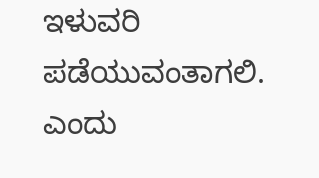ಇಳುವರಿ ಪಡೆಯುವಂತಾಗಲಿ. ಎಂದು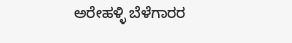ಅರೇಹಳ್ಳಿ ಬೆಳೆಗಾರರ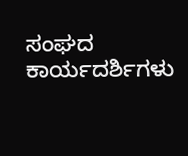ಸಂಘದ ಕಾರ್ಯದರ್ಶಿಗಳು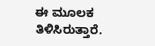ಈ ಮೂಲಕ ತಿಳಿಸಿರುತ್ತಾರೆ.